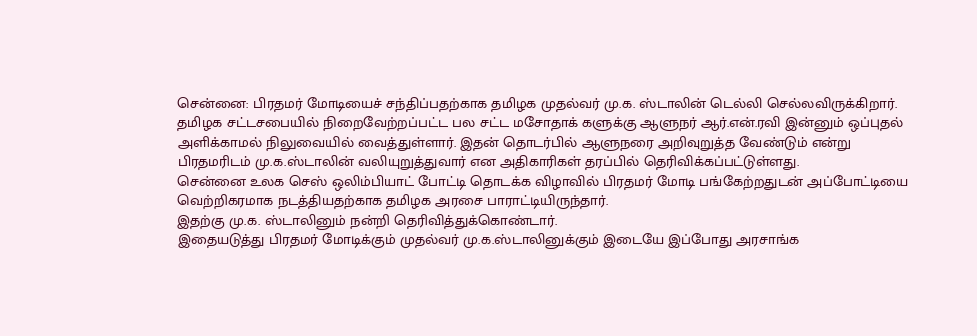சென்னை: பிரதமர் மோடியைச் சந்திப்பதற்காக தமிழக முதல்வர் மு.க. ஸ்டாலின் டெல்லி செல்லவிருக்கிறார்.
தமிழக சட்டசபையில் நிறைவேற்றப்பட்ட பல சட்ட மசோதாக் களுக்கு ஆளுநர் ஆர்.என்.ரவி இன்னும் ஒப்புதல் அளிக்காமல் நிலுவையில் வைத்துள்ளார். இதன் தொடர்பில் ஆளுநரை அறிவுறுத்த வேண்டும் என்று பிரதமரிடம் மு.க.ஸ்டாலின் வலியுறுத்துவார் என அதிகாரிகள் தரப்பில் தெரிவிக்கப்பட்டுள்ளது.
சென்னை உலக செஸ் ஒலிம்பியாட் போட்டி தொடக்க விழாவில் பிரதமர் மோடி பங்கேற்றதுடன் அப்போட்டியை வெற்றிகரமாக நடத்தியதற்காக தமிழக அரசை பாராட்டியிருந்தார்.
இதற்கு மு.க. ஸ்டாலினும் நன்றி தெரிவித்துக்கொண்டார்.
இதையடுத்து பிரதமர் மோடிக்கும் முதல்வர் மு.க.ஸ்டாலினுக்கும் இடையே இப்போது அரசாங்க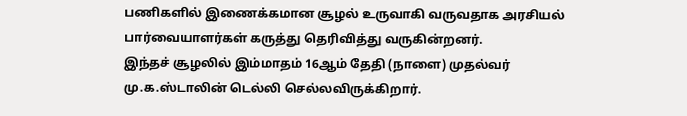பணிகளில் இணைக்கமான சூழல் உருவாகி வருவதாக அரசியல் பார்வையாளர்கள் கருத்து தெரிவித்து வருகின்றனர்.
இந்தச் சூழலில் இம்மாதம் 16ஆம் தேதி (நாளை) முதல்வர் மு.க.ஸ்டாலின் டெல்லி செல்லவிருக்கிறார்.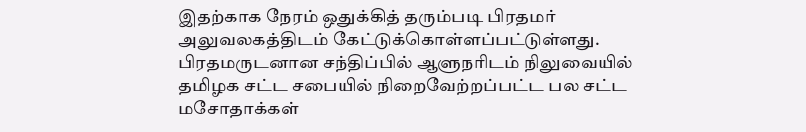இதற்காக நேரம் ஒதுக்கித் தரும்படி பிரதமர் அலுவலகத்திடம் கேட்டுக்கொள்ளப்பட்டுள்ளது. பிரதமருடனான சந்திப்பில் ஆளுநரிடம் நிலுவையில் தமிழக சட்ட சபையில் நிறைவேற்றப்பட்ட பல சட்ட மசோதாக்கள்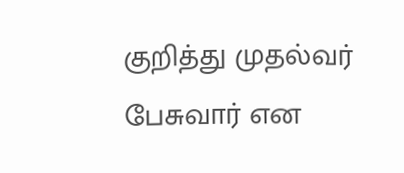குறித்து முதல்வர் பேசுவார் என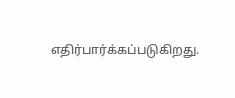எதிர்பார்க்கப்படுகிறது.